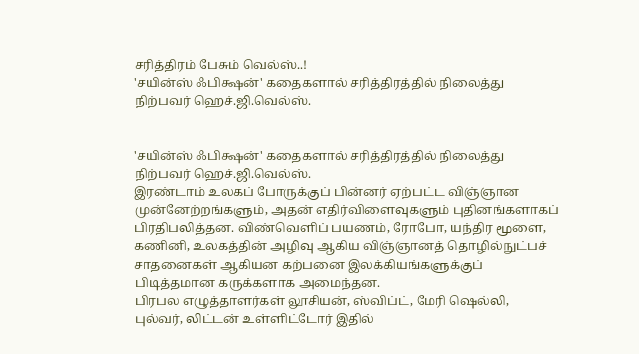சரித்திரம் பேசும் வெல்ஸ்..!
'சயின்ஸ் ஃபிக்ஷன்' கதைகளால் சரித்திரத்தில் நிலைத்து நிற்பவர் ஹெச்.ஜி.வெல்ஸ்.


'சயின்ஸ் ஃபிக்ஷன்' கதைகளால் சரித்திரத்தில் நிலைத்து நிற்பவர் ஹெச்.ஜி.வெல்ஸ்.
இரண்டாம் உலகப் போருக்குப் பின்னர் ஏற்பட்ட விஞ்ஞான முன்னேற்றங்களும், அதன் எதிர்விளைவுகளும் புதினங்களாகப் பிரதிபலித்தன. விண்வெளிப் பயணம், ரோபோ, யந்திர மூளை, கணினி, உலகத்தின் அழிவு ஆகிய விஞ்ஞானத் தொழில்நுட்பச் சாதனைகள் ஆகியன கற்பனை இலக்கியங்களுக்குப் பிடித்தமான கருக்களாக அமைந்தன.
பிரபல எழுத்தாளர்கள் லூசியன், ஸ்விப்ட், மேரி ஷெல்லி, புல்வர், லிட்டன் உள்ளிட்டோர் இதில்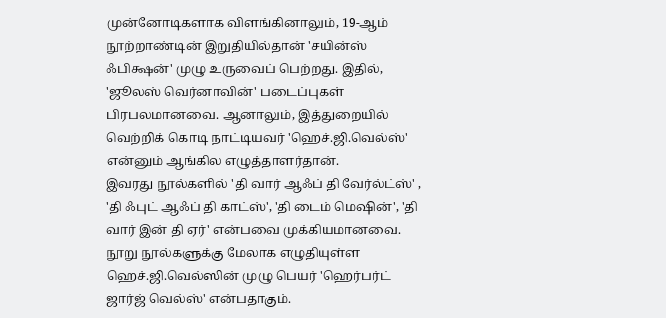முன்னோடிகளாக விளங்கினாலும், 19-ஆம் நூற்றாண்டின் இறுதியில்தான் 'சயின்ஸ் ஃபிக்ஷன்' முழு உருவைப் பெற்றது. இதில், 'ஜூலஸ் வெர்னாவின்' படைப்புகள் பிரபலமானவை. ஆனாலும், இத்துறையில் வெற்றிக் கொடி நாட்டியவர் 'ஹெச்.ஜி.வெல்ஸ்' என்னும் ஆங்கில எழுத்தாளர்தான்.
இவரது நூல்களில் 'தி வார் ஆஃப் தி வேர்ல்ட்ஸ்' , 'தி ஃபுட் ஆஃப் தி காட்ஸ்', 'தி டைம் மெஷின்', 'தி வார் இன் தி ஏர்' என்பவை முக்கியமானவை. நூறு நூல்களுக்கு மேலாக எழுதியுள்ள ஹெச்.ஜி.வெல்ஸின் முழு பெயர் 'ஹெர்பர்ட் ஜார்ஜ் வெல்ஸ்' என்பதாகும்.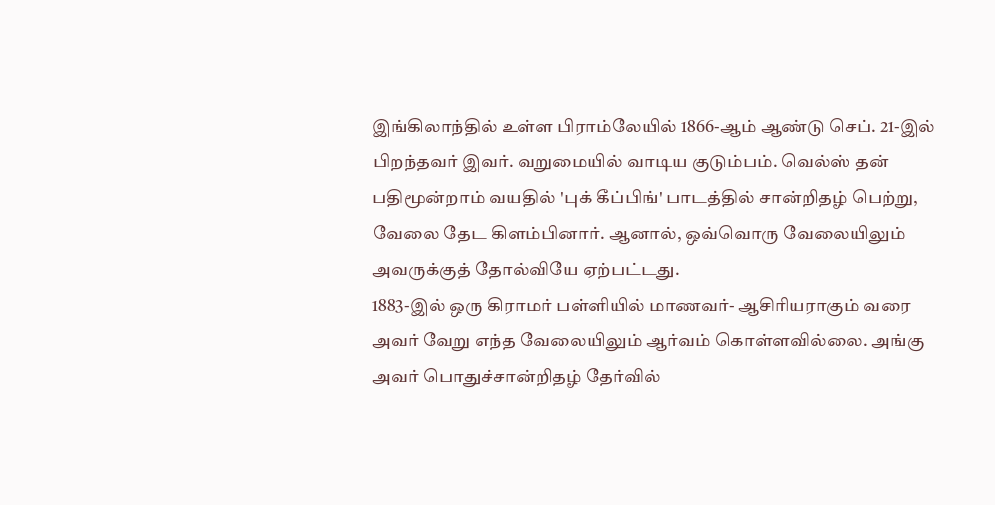இங்கிலாந்தில் உள்ள பிராம்லேயில் 1866-ஆம் ஆண்டு செப். 21-இல் பிறந்தவர் இவர். வறுமையில் வாடிய குடும்பம். வெல்ஸ் தன் பதிமூன்றாம் வயதில் 'புக் கீப்பிங்' பாடத்தில் சான்றிதழ் பெற்று, வேலை தேட கிளம்பினார். ஆனால், ஒவ்வொரு வேலையிலும் அவருக்குத் தோல்வியே ஏற்பட்டது.
1883-இல் ஒரு கிராமர் பள்ளியில் மாணவர்- ஆசிரியராகும் வரை அவர் வேறு எந்த வேலையிலும் ஆர்வம் கொள்ளவில்லை. அங்கு அவர் பொதுச்சான்றிதழ் தேர்வில்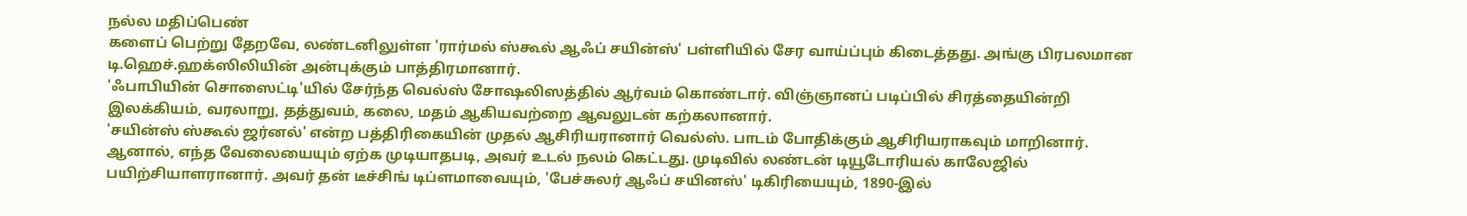நல்ல மதிப்பெண்
களைப் பெற்று தேறவே, லண்டனிலுள்ள 'ரார்மல் ஸ்கூல் ஆஃப் சயின்ஸ்' பள்ளியில் சேர வாய்ப்பும் கிடைத்தது. அங்கு பிரபலமான டி.ஹெச்.ஹக்ஸிலியின் அன்புக்கும் பாத்திரமானார்.
'ஃபாபியின் சொஸைட்டி'யில் சேர்ந்த வெல்ஸ் சோஷலிஸத்தில் ஆர்வம் கொண்டார். விஞ்ஞானப் படிப்பில் சிரத்தையின்றி இலக்கியம், வரலாறு, தத்துவம், கலை, மதம் ஆகியவற்றை ஆவலுடன் கற்கலானார்.
'சயின்ஸ் ஸ்கூல் ஜர்னல்' என்ற பத்திரிகையின் முதல் ஆசிரியரானார் வெல்ஸ். பாடம் போதிக்கும் ஆசிரியராகவும் மாறினார். ஆனால், எந்த வேலையையும் ஏற்க முடியாதபடி, அவர் உடல் நலம் கெட்டது. முடிவில் லண்டன் டியூடோரியல் காலேஜில் பயிற்சியாளரானார். அவர் தன் டீச்சிங் டிப்ளமாவையும், 'பேச்சுலர் ஆஃப் சயினஸ்' டிகிரியையும், 1890-இல்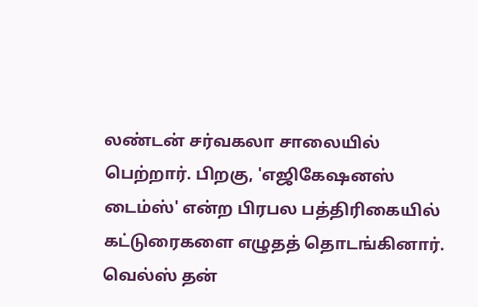லண்டன் சர்வகலா சாலையில் பெற்றார். பிறகு, 'எஜிகேஷனஸ் டைம்ஸ்' என்ற பிரபல பத்திரிகையில் கட்டுரைகளை எழுதத் தொடங்கினார்.
வெல்ஸ் தன்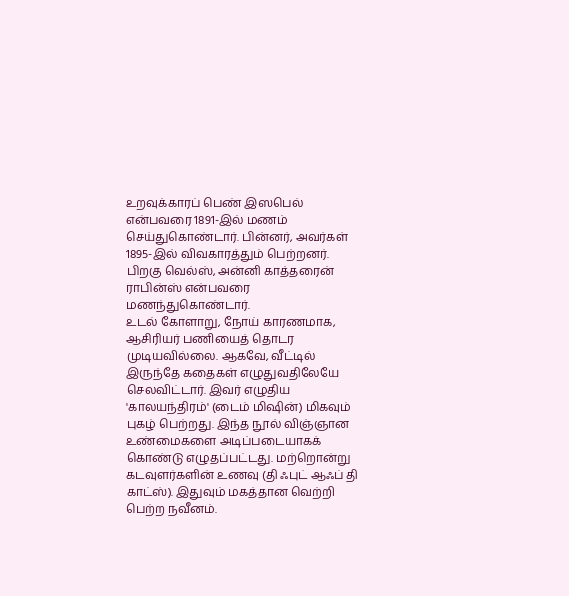உறவுக்காரப் பெண் இஸபெல் என்பவரை 1891-இல் மணம் செய்துகொண்டார். பின்னர், அவர்கள் 1895-இல் விவகாரத்தும் பெற்றனர். பிறகு வெல்ஸ், அன்னி காத்தரைன் ராபின்ஸ் என்பவரை மணந்துகொண்டார்.
உடல் கோளாறு, நோய் காரணமாக, ஆசிரியர் பணியைத் தொடர முடியவில்லை. ஆகவே, வீட்டில் இருந்தே கதைகள் எழுதுவதிலேயே செலவிட்டார். இவர் எழுதிய 'காலயந்திரம்' (டைம் மிஷின்) மிகவும் புகழ் பெற்றது. இந்த நூல் விஞ்ஞான உண்மைகளை அடிப்படையாகக் கொண்டு எழுதப்பட்டது. மற்றொன்று கடவுளர்களின் உணவு (தி ஃபுட் ஆஃப் தி காட்ஸ்). இதுவும் மகத்தான வெற்றி பெற்ற நவீனம்.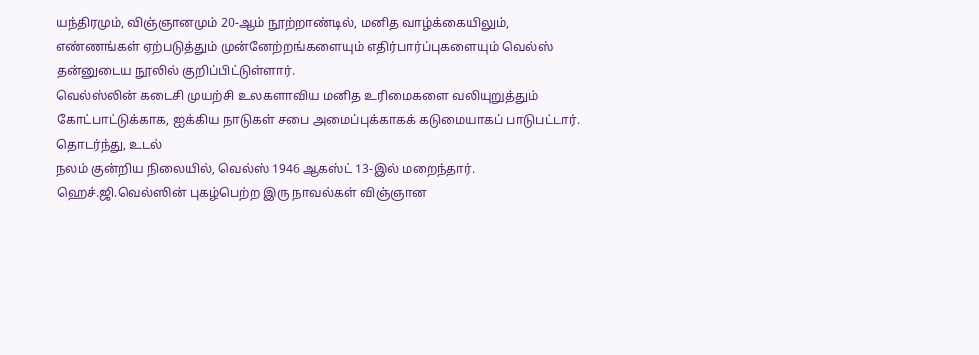யந்திரமும், விஞ்ஞானமும் 20-ஆம் நூற்றாண்டில், மனித வாழ்க்கையிலும், எண்ணங்கள் ஏற்படுத்தும் முன்னேற்றங்களையும் எதிர்பார்ப்புகளையும் வெல்ஸ் தன்னுடைய நூலில் குறிப்பிட்டுள்ளார்.
வெல்ஸ்லின் கடைசி முயற்சி உலகளாவிய மனித உரிமைகளை வலியுறுத்தும் கோட்பாட்டுக்காக, ஐக்கிய நாடுகள் சபை அமைப்புக்காகக் கடுமையாகப் பாடுபட்டார். தொடர்ந்து, உடல்
நலம் குன்றிய நிலையில், வெல்ஸ் 1946 ஆகஸ்ட் 13-இல் மறைந்தார்.
ஹெச்.ஜி.வெல்ஸின் புகழ்பெற்ற இரு நாவல்கள் விஞ்ஞான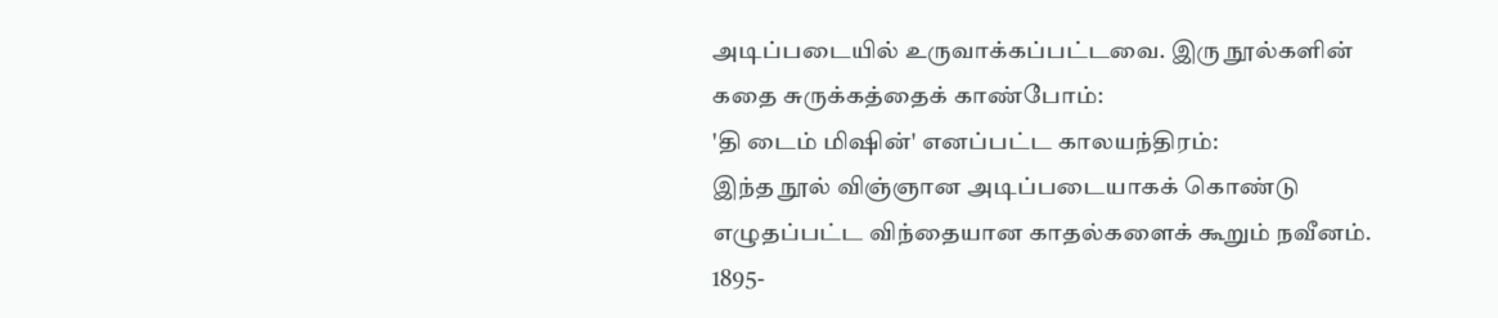அடிப்படையில் உருவாக்கப்பட்டவை. இரு நூல்களின் கதை சுருக்கத்தைக் காண்போம்:
'தி டைம் மிஷின்' எனப்பட்ட காலயந்திரம்:
இந்த நூல் விஞ்ஞான அடிப்படையாகக் கொண்டு எழுதப்பட்ட விந்தையான காதல்களைக் கூறும் நவீனம். 1895-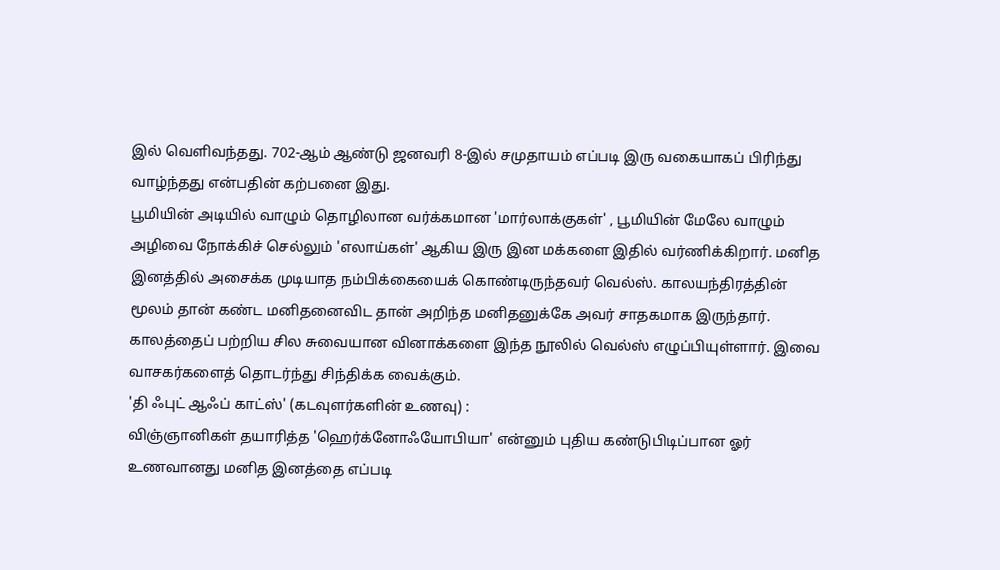இல் வெளிவந்தது. 702-ஆம் ஆண்டு ஜனவரி 8-இல் சமுதாயம் எப்படி இரு வகையாகப் பிரிந்து வாழ்ந்தது என்பதின் கற்பனை இது.
பூமியின் அடியில் வாழும் தொழிலான வர்க்கமான 'மார்லாக்குகள்' , பூமியின் மேலே வாழும் அழிவை நோக்கிச் செல்லும் 'எலாய்கள்' ஆகிய இரு இன மக்களை இதில் வர்ணிக்கிறார். மனித இனத்தில் அசைக்க முடியாத நம்பிக்கையைக் கொண்டிருந்தவர் வெல்ஸ். காலயந்திரத்தின் மூலம் தான் கண்ட மனிதனைவிட தான் அறிந்த மனிதனுக்கே அவர் சாதகமாக இருந்தார். காலத்தைப் பற்றிய சில சுவையான வினாக்களை இந்த நூலில் வெல்ஸ் எழுப்பியுள்ளார். இவை வாசகர்களைத் தொடர்ந்து சிந்திக்க வைக்கும்.
'தி ஃபுட் ஆஃப் காட்ஸ்' (கடவுளர்களின் உணவு) :
விஞ்ஞானிகள் தயாரித்த 'ஹெர்க்னோஃயோபியா' என்னும் புதிய கண்டுபிடிப்பான ஓர் உணவானது மனித இனத்தை எப்படி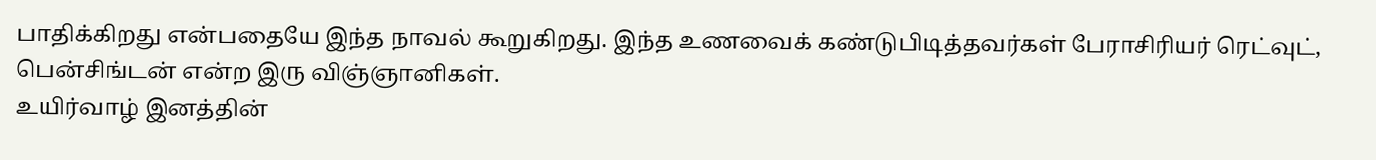பாதிக்கிறது என்பதையே இந்த நாவல் கூறுகிறது. இந்த உணவைக் கண்டுபிடித்தவர்கள் பேராசிரியர் ரெட்வுட், பென்சிங்டன் என்ற இரு விஞ்ஞானிகள்.
உயிர்வாழ் இனத்தின்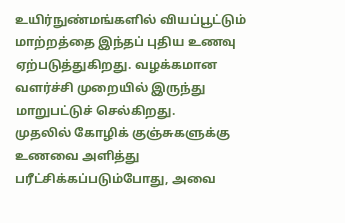உயிர்நுண்மங்களில் வியப்பூட்டும் மாற்றத்தை இந்தப் புதிய உணவு ஏற்படுத்துகிறது. வழக்கமான வளர்ச்சி முறையில் இருந்து மாறுபட்டுச் செல்கிறது.
முதலில் கோழிக் குஞ்சுகளுக்கு உணவை அளித்து பரீட்சிக்கப்படும்போது, அவை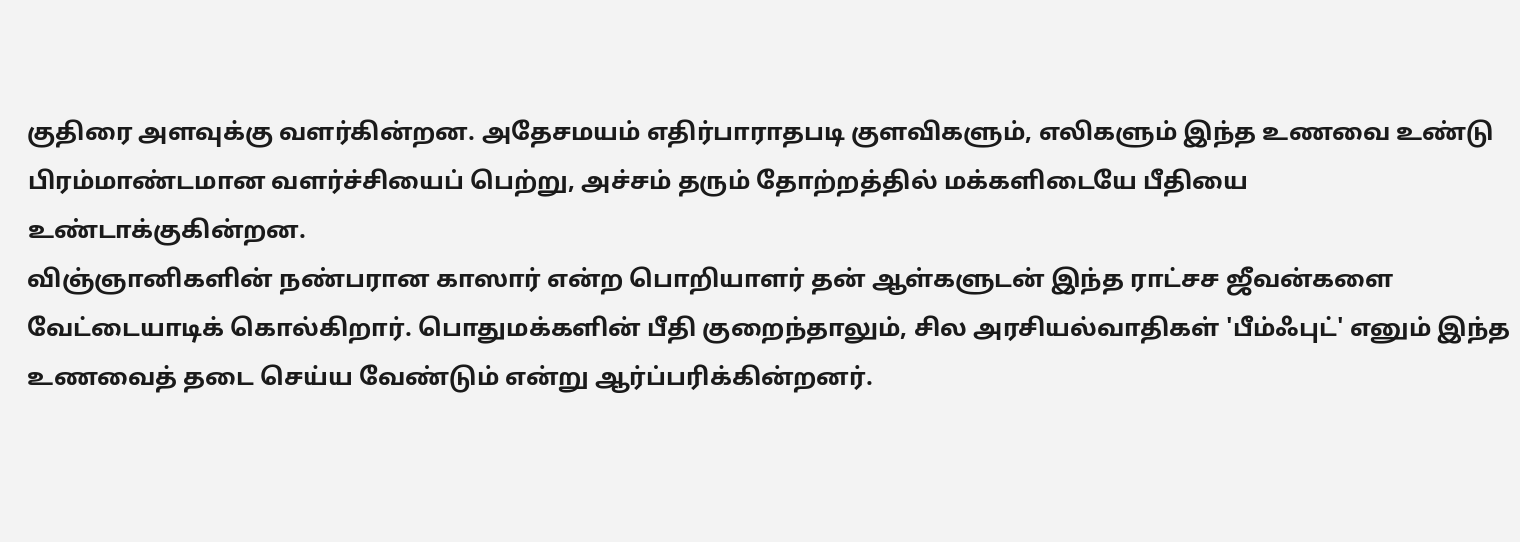குதிரை அளவுக்கு வளர்கின்றன. அதேசமயம் எதிர்பாராதபடி குளவிகளும், எலிகளும் இந்த உணவை உண்டு பிரம்மாண்டமான வளர்ச்சியைப் பெற்று, அச்சம் தரும் தோற்றத்தில் மக்களிடையே பீதியை உண்டாக்குகின்றன.
விஞ்ஞானிகளின் நண்பரான காஸார் என்ற பொறியாளர் தன் ஆள்களுடன் இந்த ராட்சச ஜீவன்களை வேட்டையாடிக் கொல்கிறார். பொதுமக்களின் பீதி குறைந்தாலும், சில அரசியல்வாதிகள் 'பீம்ஃபுட்' எனும் இந்த உணவைத் தடை செய்ய வேண்டும் என்று ஆர்ப்பரிக்கின்றனர்.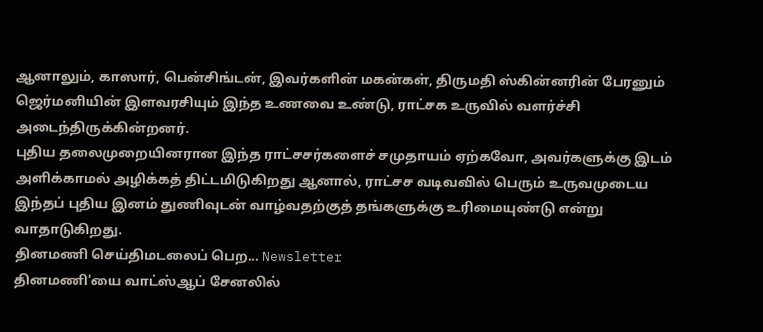ஆனாலும், காஸார், பென்சிங்டன், இவர்களின் மகன்கள், திருமதி ஸ்கின்னரின் பேரனும் ஜெர்மனியின் இளவரசியும் இந்த உணவை உண்டு, ராட்சக உருவில் வளர்ச்சி அடைந்திருக்கின்றனர்.
புதிய தலைமுறையினரான இந்த ராட்சசர்களைச் சமுதாயம் ஏற்கவோ, அவர்களுக்கு இடம் அளிக்காமல் அழிக்கத் திட்டமிடுகிறது ஆனால், ராட்சச வடிவவில் பெரும் உருவமுடைய இந்தப் புதிய இனம் துணிவுடன் வாழ்வதற்குத் தங்களுக்கு உரிமையுண்டு என்று வாதாடுகிறது.
தினமணி செய்திமடலைப் பெற... Newsletter
தினமணி'யை வாட்ஸ்ஆப் சேனலில்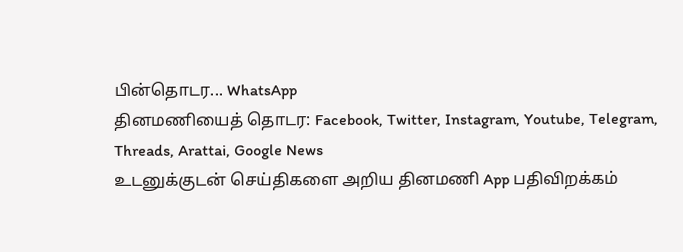பின்தொடர... WhatsApp
தினமணியைத் தொடர: Facebook, Twitter, Instagram, Youtube, Telegram, Threads, Arattai, Google News
உடனுக்குடன் செய்திகளை அறிய தினமணி App பதிவிறக்கம்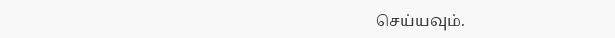செய்யவும்.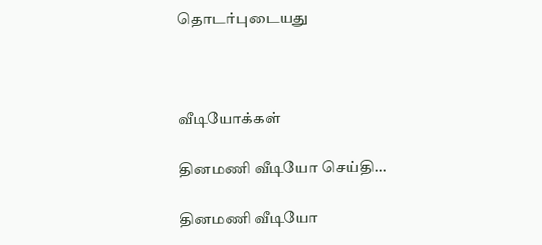தொடர்புடையது



வீடியோக்கள்

தினமணி வீடியோ செய்தி...

தினமணி வீடியோ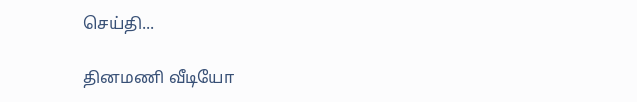செய்தி...

தினமணி வீடியோ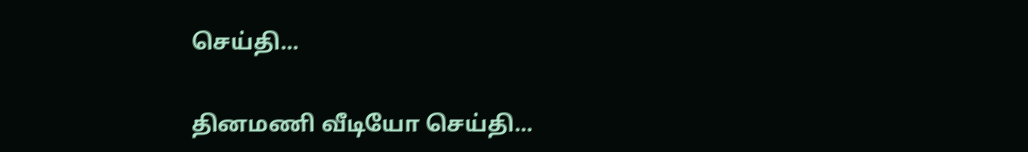செய்தி...

தினமணி வீடியோ செய்தி...